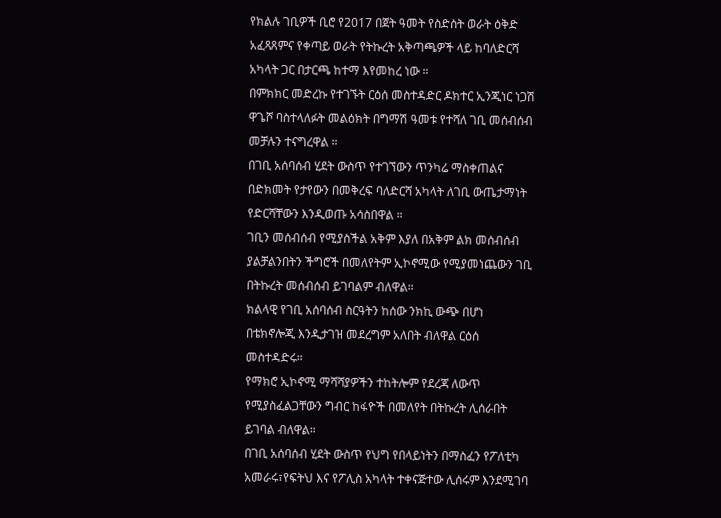የክልሉ ገቢዎች ቢሮ የ2017 በጀት ዓመት የስድስት ወራት ዕቅድ አፈጻጸምና የቀጣይ ወራት የትኩረት አቅጣጫዎች ላይ ከባለድርሻ አካላት ጋር በታርጫ ከተማ እየመከረ ነው ።
በምክክር መድረኩ የተገኙት ርዕሰ መስተዳድር ዶክተር ኢንጂነር ነጋሽ ዋጌሾ ባስተላለፉት መልዕክት በግማሽ ዓመቱ የተሻለ ገቢ መሰብሰብ መቻሉን ተናግረዋል ።
በገቢ አሰባሰብ ሂደት ውስጥ የተገኘውን ጥንካሬ ማስቀጠልና በድክመት የታየውን በመቅረፍ ባለድርሻ አካላት ለገቢ ውጤታማነት የድርሻቸውን እንዲወጡ አሳስበዋል ።
ገቢን መሰብሰብ የሚያስችል አቅም እያለ በአቅም ልክ መሰብሰብ ያልቻልንበትን ችግሮች በመለየትም ኢኮኖሚው የሚያመነጨውን ገቢ በትኩረት መሰብሰብ ይገባልም ብለዋል።
ክልላዊ የገቢ አሰባሰብ ስርዓትን ከሰው ንክኪ ውጭ በሆነ በቴክኖሎጂ እንዲታገዝ መደረግም አለበት ብለዋል ርዕሰ መስተዳድሩ።
የማክሮ ኢኮኖሚ ማሻሻያዎችን ተከትሎም የደረጃ ለውጥ የሚያስፈልጋቸውን ግብር ከፋዮች በመለየት በትኩረት ሊሰራበት ይገባል ብለዋል።
በገቢ አሰባሰብ ሂደት ውስጥ የህግ የበላይነትን በማስፈን የፖለቲካ አመራሩ፣የፍትህ እና የፖሊስ አካላት ተቀናጅተው ሊሰሩም እንደሚገባ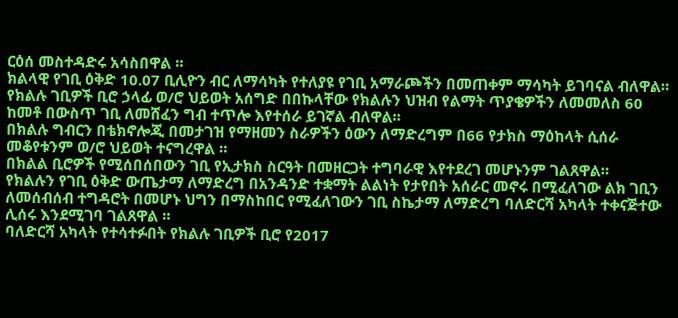ርዕሰ መስተዳድሩ አሳስበዋል ።
ክልላዊ የገቢ ዕቅድ 10.07 ቢሊዮን ብር ለማሳካት የተለያዩ የገቢ አማራጮችን በመጠቀም ማሳካት ይገባናል ብለዋል።
የክልሉ ገቢዎች ቢሮ ኃላፊ ወ/ሮ ህይወት አሰግድ በበኩላቸው የክልሉን ህዝብ የልማት ጥያቄዎችን ለመመለስ 60 ከመቶ በውስጥ ገቢ ለመሸፈን ግብ ተጥሎ እየተሰራ ይገኛል ብለዋል።
በክልሉ ግብርን በቴክኖሎጂ በመታገዝ የማዘመን ስራዎችን ዕውን ለማድረግም በ66 የታክስ ማዕከላት ሲሰራ መቆየቱንም ወ/ሮ ህይወት ተናግረዋል ።
በክልል ቢሮዎች የሚሰበሰበውን ገቢ የኢታክስ ስርዓት በመዘርጋት ተግባራዊ እየተደረገ መሆኑንም ገልጸዋል።
የክልሉን የገቢ ዕቅድ ውጤታማ ለማድረግ በአንዳንድ ተቋማት ልልነት የታየበት አሰራር መኖሩ በሚፈለገው ልክ ገቢን ለመሰብሰብ ተግዳሮት በመሆኑ ህግን በማስከበር የሚፈለገውን ገቢ ስኬታማ ለማድረግ ባለድርሻ አካላት ተቀናጅተው ሊሰሩ እንደሚገባ ገልጸዋል ።
ባለድርሻ አካላት የተሳተፉበት የክልሉ ገቢዎች ቢሮ የ2017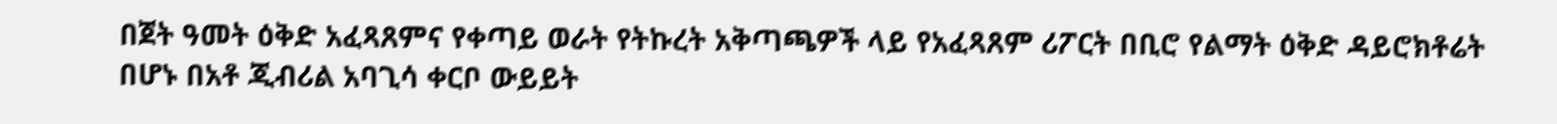በጀት ዓመት ዕቅድ አፈጻጸምና የቀጣይ ወራት የትኩረት አቅጣጫዎች ላይ የአፈጻጸም ሪፖርት በቢሮ የልማት ዕቅድ ዳይሮክቶሬት በሆኑ በአቶ ጂብሪል አባጊሳ ቀርቦ ውይይት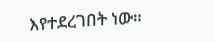እየተደረገበት ነው።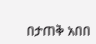በታጠቅ አበበ